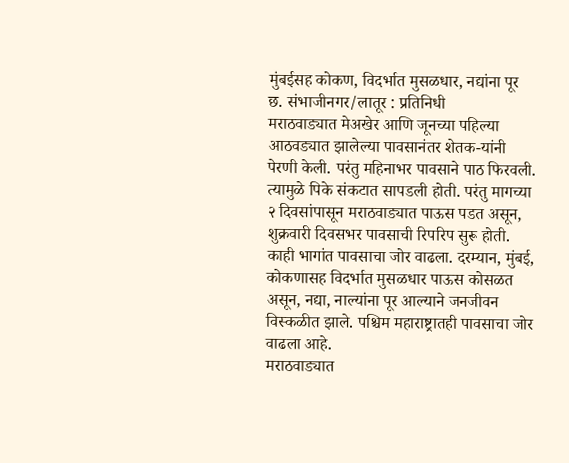मुंबईसह कोकण, विदर्भात मुसळधार, नद्यांना पूर
छ. संभाजीनगर/लातूर : प्रतिनिधी
मराठवाड्यात मेअखेर आणि जूनच्या पहिल्या आठवड्यात झालेल्या पावसानंतर शेतक-यांनी पेरणी केली. परंतु महिनाभर पावसाने पाठ फिरवली. त्यामुळे पिके संकटात सापडली होती. परंतु मागच्या २ दिवसांपासून मराठवाड्यात पाऊस पडत असून, शुक्रवारी दिवसभर पावसाची रिपरिप सुरू होती. काही भागांत पावसाचा जोर वाढला. दरम्यान, मुंबई, कोकणासह विदर्भात मुसळधार पाऊस कोसळत असून, नद्या, नाल्यांना पूर आल्याने जनजीवन विस्कळीत झाले. पश्चिम महाराष्ट्रातही पावसाचा जोर वाढला आहे.
मराठवाड्यात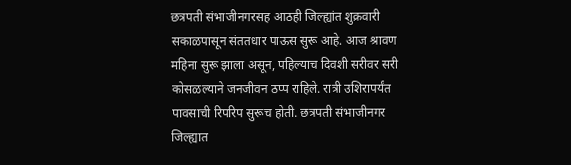छत्रपती संभाजीनगरसह आठही जिल्ह्यांत शुक्रवारी सकाळपासून संततधार पाऊस सुरू आहे. आज श्रावण महिना सुरू झाला असून, पहिल्याच दिवशी सरीवर सरी कोसळल्याने जनजीवन ठप्प राहिले. रात्री उशिरापर्यंत पावसाची रिपरिप सुरूच होती. छत्रपती संभाजीनगर जिल्ह्यात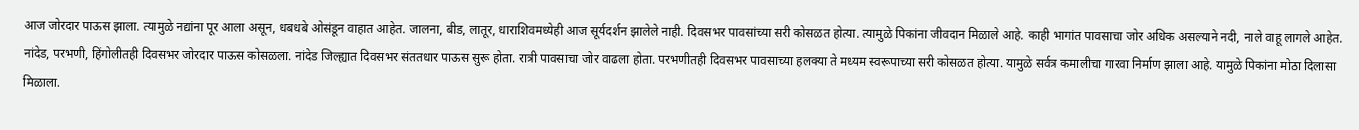आज जोरदार पाऊस झाला. त्यामुळे नद्यांना पूर आला असून, धबधबे ओसंडून वाहात आहेत. जालना, बीड, लातूर, धाराशिवमध्येही आज सूर्यदर्शन झालेले नाही. दिवसभर पावसांच्या सरी कोसळत होत्या. त्यामुळे पिकांना जीवदान मिळाले आहे. काही भागांत पावसाचा जोर अधिक असल्याने नदी, नाले वाहू लागले आहेत. नांदेड, परभणी, हिंगोलीतही दिवसभर जोरदार पाऊस कोसळला. नांदेड जिल्ह्यात दिवसभर संततधार पाऊस सुरू होता. रात्री पावसाचा जोर वाढला होता. परभणीतही दिवसभर पावसाच्या हलक्या ते मध्यम स्वरूपाच्या सरी कोसळत होत्या. यामुळे सर्वत्र कमालीचा गारवा निर्माण झाला आहे. यामुळे पिकांना मोठा दिलासा मिळाला.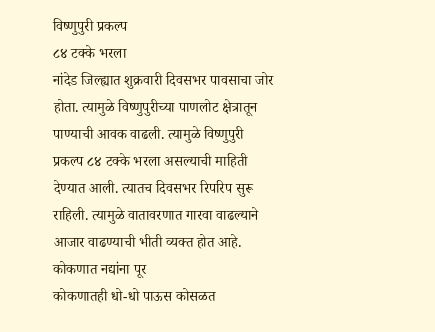विष्णुपुरी प्रकल्प
८४ टक्के भरला
नांदेड जिल्ह्यात शुक्रवारी दिवसभर पावसाचा जोर होता. त्यामुळे विष्णुपुरीच्या पाणलोट क्षेत्रातून पाण्याची आवक वाढली. त्यामुळे विष्णुपुरी प्रकल्प ८४ टक्के भरला असल्याची माहिती देण्यात आली. त्यातच दिवसभर रिपरिप सुरू राहिली. त्यामुळे वातावरणात गारवा वाढल्याने आजार वाढण्याची भीती व्यक्त होत आहे.
कोकणात नद्यांना पूर
कोकणातही धो-धो पाऊस कोसळत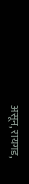असून, रायगड,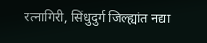रत्नागिरी, सिंधुदुर्ग जिल्ह्यांत नद्या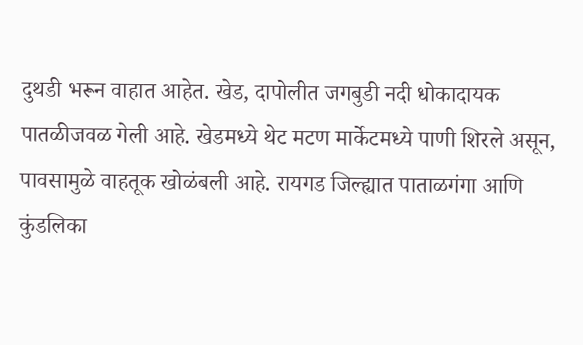दुथडी भरून वाहात आहेत. खेड, दापोलीत जगबुडी नदी धोकादायक पातळीजवळ गेली आहे. खेडमध्ये थेट मटण मार्केटमध्ये पाणी शिरले असून, पावसामुळे वाहतूक खोळंबली आहे. रायगड जिल्ह्यात पाताळगंगा आणि कुंडलिका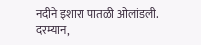नदीने इशारा पातळी ओलांडली. दरम्यान,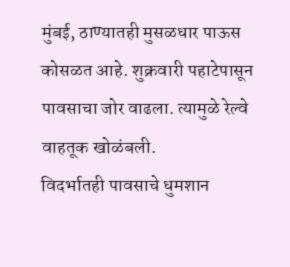मुंबई, ठाण्यातही मुसळधार पाऊस कोसळत आहे. शुक्रवारी पहाटेपासून पावसाचा जोर वाढला. त्यामुळे रेल्वे वाहतूक खोळंबली.
विदर्भातही पावसाचे धुमशान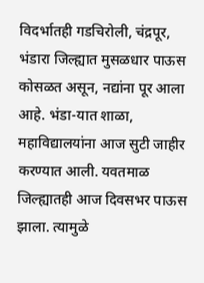विदर्भातही गडचिरोली, चंद्रपूर, भंडारा जिल्ह्यात मुसळधार पाऊस कोसळत असून, नद्यांना पूर आला आहे. भंडा-यात शाळा, महाविद्यालयांना आज सुटी जाहीर करण्यात आली. यवतमाळ जिल्ह्यातही आज दिवसभर पाऊस झाला. त्यामुळे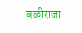बळीराजा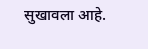सुखावला आहे.